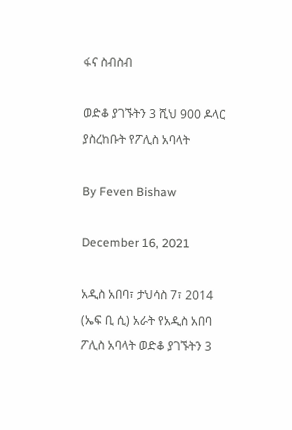ፋና ስብስብ

ወድቆ ያገኙትን 3 ሺህ 900 ዶላር ያስረከቡት የፖሊስ አባላት

By Feven Bishaw

December 16, 2021

አዲስ አበባ፣ ታህሳስ 7፣ 2014 (ኤፍ ቢ ሲ) አራት የአዲስ አበባ ፖሊስ አባላት ወድቆ ያገኙትን 3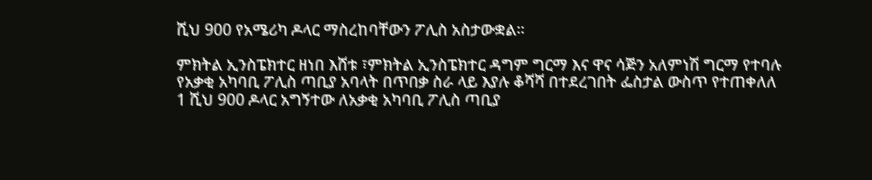ሺህ 900 የአሜሪካ ዶላር ማስረከባቸውን ፖሊስ አስታውቋል፡፡

ምክትል ኢንስፔክተር ዘነበ እሸቱ ፣ምክትል ኢንስፔክተር ዳግም ግርማ እና ዋና ሳጅን አለምነሽ ግርማ የተባሉ የአቃቂ አካባቢ ፖሊስ ጣቢያ አባላት በጥበቃ ስራ ላይ እያሉ ቆሻሻ በተደረገበት ፌስታል ውስጥ የተጠቀለለ 1 ሺህ 900 ዶላር አግኝተው ለአቃቂ አካባቢ ፖሊስ ጣቢያ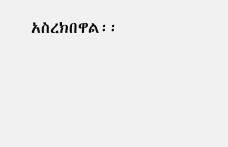አስረክበዋል፡፡